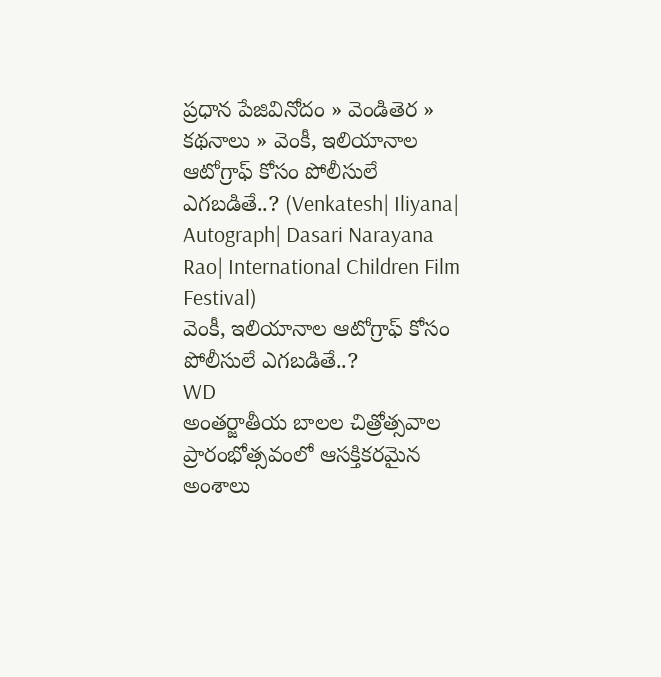ప్రధాన పేజివినోదం » వెండితెర » కథనాలు » వెంకీ, ఇలియానాల ఆటోగ్రాఫ్ కోసం పోలీసులే ఎగబడితే..? (Venkatesh| Iliyana| Autograph| Dasari Narayana Rao| International Children Film Festival)
వెంకీ, ఇలియానాల ఆటోగ్రాఫ్ కోసం పోలీసులే ఎగబడితే..?
WD
అంతర్జాతీయ బాలల చిత్రోత్సవాల ప్రారంభోత్సవంలో ఆసక్తికరమైన అంశాలు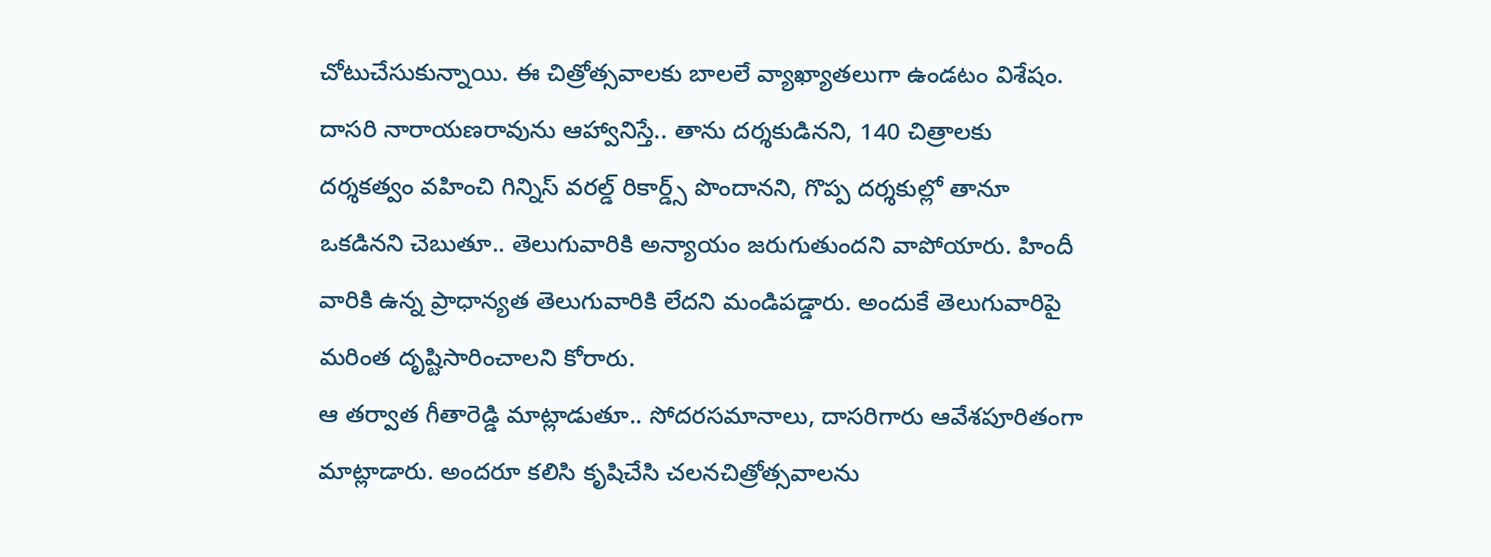చోటుచేసుకున్నాయి. ఈ చిత్రోత్సవాలకు బాలలే వ్యాఖ్యాతలుగా ఉండటం విశేషం. దాసరి నారాయణరావును ఆహ్వానిస్తే.. తాను దర్శకుడినని, 140 చిత్రాలకు దర్శకత్వం వహించి గిన్నిస్ వరల్డ్ రికార్డ్స్ పొందానని, గొప్ప దర్శకుల్లో తానూ ఒకడినని చెబుతూ.. తెలుగువారికి అన్యాయం జరుగుతుందని వాపోయారు. హిందీ వారికి ఉన్న ప్రాధాన్యత తెలుగువారికి లేదని మండిపడ్డారు. అందుకే తెలుగువారిపై మరింత దృష్టిసారించాలని కోరారు.
ఆ తర్వాత గీతారెడ్డి మాట్లాడుతూ.. సోదరసమానాలు, దాసరిగారు ఆవేశపూరితంగా మాట్లాడారు. అందరూ కలిసి కృషిచేసి చలనచిత్రోత్సవాలను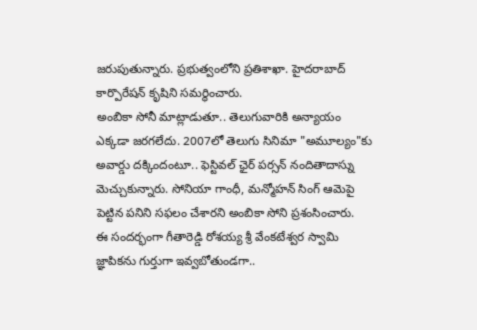జరుపుతున్నారు. ప్రభుత్వంలోని ప్రతిశాఖా. హైదరాబాద్ కార్పొరేషన్ కృషిని సమర్థించారు.
అంబికా సోనీ మాట్లాడుతూ.. తెలుగువారికి అన్యాయం ఎక్కడా జరగలేదు. 2007లో తెలుగు సినిమా "అమూల్యం"కు అవార్డు దక్కిందంటూ.. ఫెస్టివల్ ఛైర్ పర్సన్ నందితాదాస్ను మెచ్చుకున్నారు. సోనియా గాంధీ, మన్మోహన్ సింగ్ ఆమెపై పెట్టిన పనిని సఫలం చేశారని అంబికా సోని ప్రశంసించారు.
ఈ సందర్భంగా గీతారెడ్డి రోశయ్య శ్రీ వేంకటేశ్వర స్వామి జ్ఞాపికను గుర్తుగా ఇవ్వబోతుండగా..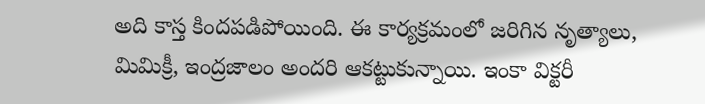అది కాస్త కిందపడిపోయింది. ఈ కార్యక్రమంలో జరిగిన నృత్యాలు, మిమిక్రీ, ఇంద్రజాలం అందరి ఆకట్టుకున్నాయి. ఇంకా విక్టరీ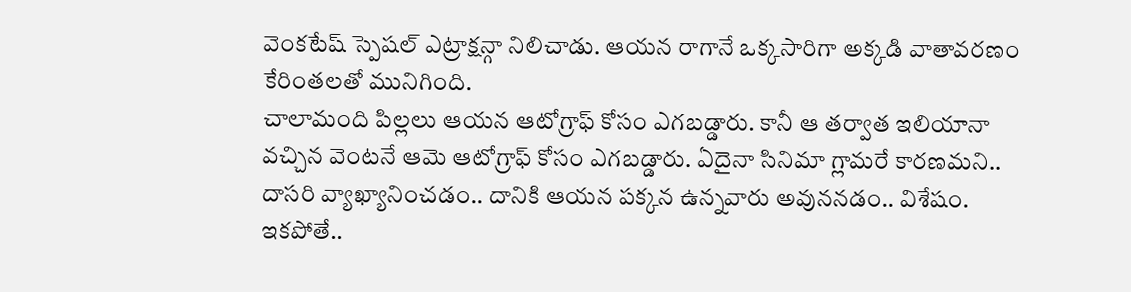వెంకటేష్ స్పెషల్ ఎట్రాక్షన్గా నిలిచాడు. ఆయన రాగానే ఒక్కసారిగా అక్కడి వాతావరణం కేరింతలతో మునిగింది.
చాలామంది పిల్లలు ఆయన ఆటోగ్రాఫ్ కోసం ఎగబడ్డారు. కానీ ఆ తర్వాత ఇలియానా వచ్చిన వెంటనే ఆమె ఆటోగ్రాఫ్ కోసం ఎగబడ్డారు. ఏదైనా సినిమా గ్లామరే కారణమని.. దాసరి వ్యాఖ్యానించడం.. దానికి ఆయన పక్కన ఉన్నవారు అవుననడం.. విశేషం. ఇకపోతే..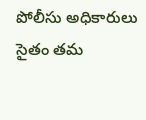పోలీసు అధికారులు సైతం తమ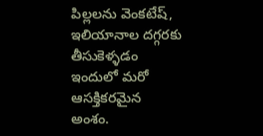పిల్లలను వెంకటేష్, ఇలియానాల దగ్గరకు తీసుకెళ్ళడం ఇందులో మరో ఆసక్తికరమైన అంశం.